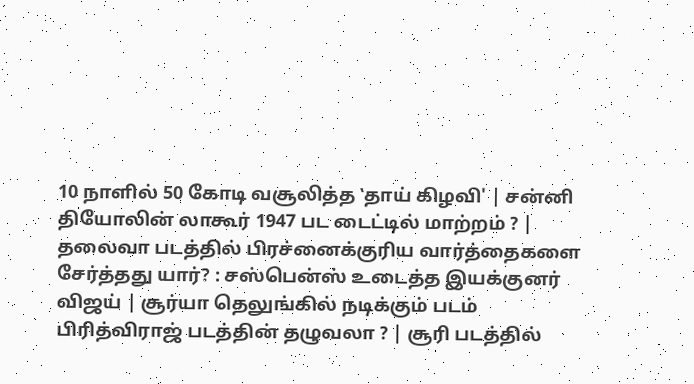10 நாளில் 50 கோடி வசூலித்த ‛தாய் கிழவி' | சன்னி தியோலின் லாகூர் 1947 பட டைட்டில் மாற்றம் ? | தலைவா படத்தில் பிரச்னைக்குரிய வார்த்தைகளை சேர்த்தது யார்? : சஸ்பென்ஸ் உடைத்த இயக்குனர் விஜய் | சூர்யா தெலுங்கில் நடிக்கும் படம் பிரித்விராஜ் படத்தின் தழுவலா ? | சூரி படத்தில்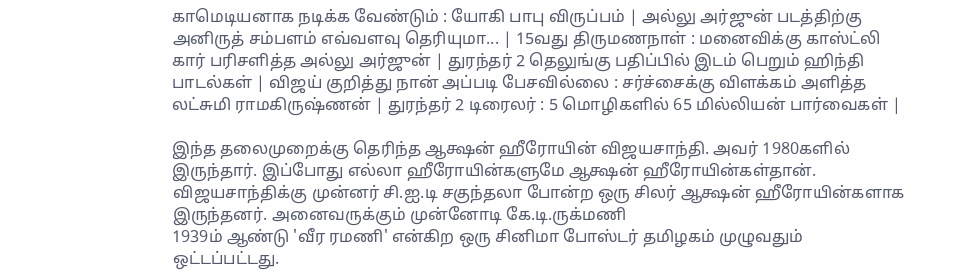காமெடியனாக நடிக்க வேண்டும் : யோகி பாபு விருப்பம் | அல்லு அர்ஜுன் படத்திற்கு அனிருத் சம்பளம் எவ்வளவு தெரியுமா... | 15வது திருமணநாள் : மனைவிக்கு காஸ்ட்லி கார் பரிசளித்த அல்லு அர்ஜுன் | துரந்தர் 2 தெலுங்கு பதிப்பில் இடம் பெறும் ஹிந்தி பாடல்கள் | விஜய் குறித்து நான் அப்படி பேசவில்லை : சர்ச்சைக்கு விளக்கம் அளித்த லட்சுமி ராமகிருஷ்ணன் | துரந்தர் 2 டிரைலர் : 5 மொழிகளில் 65 மில்லியன் பார்வைகள் |

இந்த தலைமுறைக்கு தெரிந்த ஆக்ஷன் ஹீரோயின் விஜயசாந்தி. அவர் 1980களில் இருந்தார். இப்போது எல்லா ஹீரோயின்களுமே ஆக்ஷன் ஹீரோயின்கள்தான். விஜயசாந்திக்கு முன்னர் சி.ஐ.டி சகுந்தலா போன்ற ஒரு சிலர் ஆக்ஷன் ஹீரோயின்களாக இருந்தனர். அனைவருக்கும் முன்னோடி கே.டி.ருக்மணி
1939ம் ஆண்டு 'வீர ரமணி' என்கிற ஒரு சினிமா போஸ்டர் தமிழகம் முழுவதும் ஒட்டப்பட்டது.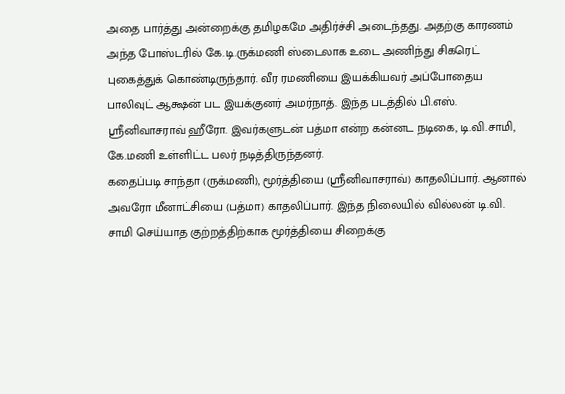அதை பார்த்து அன்றைக்கு தமிழகமே அதிர்ச்சி அடைந்தது. அதற்கு காரணம் அந்த போஸ்டரில் கே.டி.ருக்மணி ஸ்டைலாக உடை அணிந்து சிகரெட் புகைத்துக் கொண்டிருந்தார். வீர ரமணியை இயக்கியவர் அப்போதைய பாலிவுட் ஆக்ஷன் பட இயக்குனர் அமர்நாத். இந்த படத்தில் பி.எஸ். ஸ்ரீனிவாசராவ் ஹீரோ. இவர்களுடன் பத்மா என்ற கன்னட நடிகை, டி.வி.சாமி, கே.மணி உள்ளிட்ட பலர் நடித்திருந்தனர்.
கதைப்படி சாந்தா (ருக்மணி), மூர்த்தியை (ஸ்ரீனிவாசராவ்) காதலிப்பார். ஆனால் அவரோ மீனாட்சியை (பத்மா) காதலிப்பார். இந்த நிலையில் வில்லன் டி.வி. சாமி செய்யாத குற்றத்திற்காக மூர்த்தியை சிறைக்கு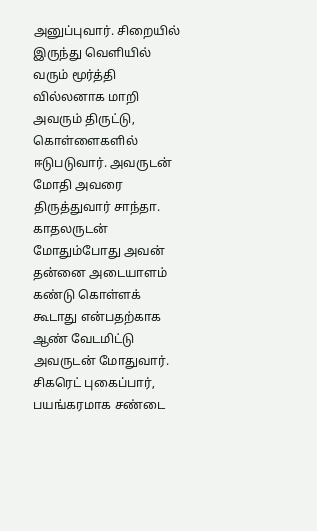அனுப்புவார். சிறையில் இருந்து வெளியில் வரும் மூர்த்தி வில்லனாக மாறி அவரும் திருட்டு, கொள்ளைகளில் ஈடுபடுவார். அவருடன் மோதி அவரை திருத்துவார் சாந்தா.
காதலருடன் மோதும்போது அவன் தன்னை அடையாளம் கண்டு கொள்ளக் கூடாது என்பதற்காக ஆண் வேடமிட்டு அவருடன் மோதுவார். சிகரெட் புகைப்பார், பயங்கரமாக சண்டை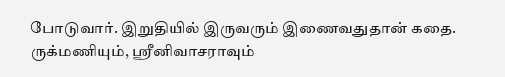போடுவார். இறுதியில் இருவரும் இணைவதுதான் கதை. ருக்மணியும், ஸ்ரீனிவாசராவும்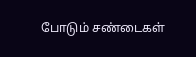போடும் சண்டைகள்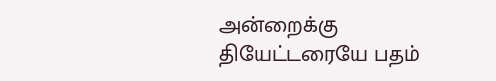அன்றைக்கு தியேட்டரையே பதம்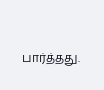பார்த்தது.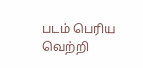படம் பெரிய வெற்றி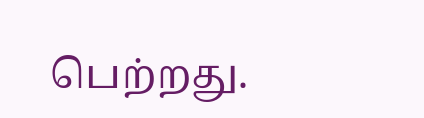பெற்றது.